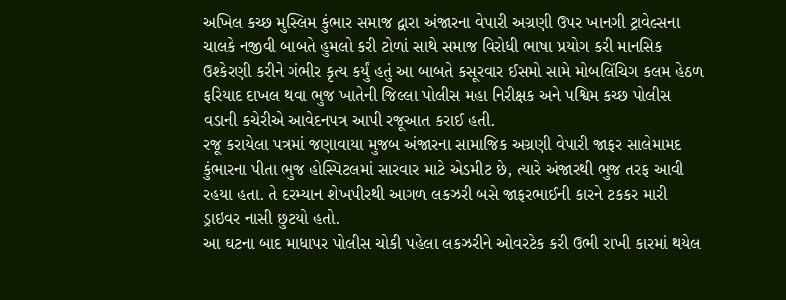અખિલ કચ્છ મુસ્લિમ કુંભાર સમાજ દ્વારા અંજારના વેપારી અગ્રણી ઉપર ખાનગી ટ્રાવેલ્સના ચાલકે નજીવી બાબતે હુમલો કરી ટોળાં સાથે સમાજ વિરોધી ભાષા પ્રયોગ કરી માનસિક ઉશ્કેરણી કરીને ગંભીર કૃત્ય કર્યું હતું આ બાબતે કસૂરવાર ઈસમો સામે મોબલિંચિગ કલમ હેઠળ ફરિયાદ દાખલ થવા ભુજ ખાતેની જિલ્લા પોલીસ મહા નિરીક્ષક અને પશ્વિમ કચ્છ પોલીસ વડાની કચેરીએ આવેદનપત્ર આપી રજૂઆત કરાઈ હતી.
રજૂ કરાયેલા પત્રમાં જણાવાયા મુજબ અંજારના સામાજિક અગ્રણી વેપારી જાફર સાલેમામદ કુંભારના પીતા ભુજ હોસ્પિટલમાં સારવાર માટે એડમીટ છે, ત્યારે અંજારથી ભુજ તરફ આવી રહયા હતા. તે દરમ્યાન શેખપીરથી આગળ લકઝરી બસે જાફરભાઈની કારને ટકકર મારી ડ્રાઇવર નાસી છુટયો હતો.
આ ઘટના બાદ માધાપર પોલીસ ચોકી પહેલા લકઝરીને ઓવરટેક કરી ઉભી રાખી કારમાં થયેલ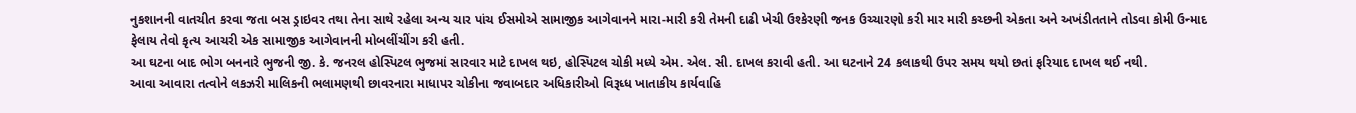નુકશાનની વાતચીત કરવા જતા બસ ડ્રાઇવર તથા તેના સાથે રહેલા અન્ય ચાર પાંચ ઈસમોએ સામાજીક આગેવાનને મારા-મારી કરી તેમની દાઢી ખેચી ઉશ્કેરણી જનક ઉચ્ચારણો કરી માર મારી કચ્છની એકતા અને અખંડીતતાને તોડવા કોમી ઉન્માદ ફેલાય તેવો કૃત્ય આચરી એક સામાજીક આગેવાનની મોબલીંચીંગ કરી હતી.
આ ઘટના બાદ ભોગ બનનારે ભુજની જી. કે. જનરલ હોસ્પિટલ ભુજમાં સારવાર માટે દાખલ થઇ, હોસ્પિટલ ચોકી મધ્યે એમ. એલ. સી. દાખલ કરાવી હતી. આ ઘટનાને 24 કલાકથી ઉપર સમય થયો છતાં ફરિયાદ દાખલ થઈ નથી.
આવા આવારા તત્વોને લકઝરી માલિકની ભલામણથી છાવરનારા માધાપર ચોકીના જવાબદાર અધિકારીઓ વિરૂધ્ધ ખાતાકીય કાર્યવાહિ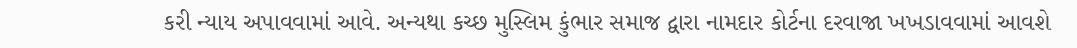કરી ન્યાય અપાવવામાં આવે. અન્યથા કચ્છ મુસ્લિમ કુંભાર સમાજ દ્વારા નામદાર કોર્ટના દરવાજા ખખડાવવામાં આવશે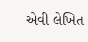એવી લેખિત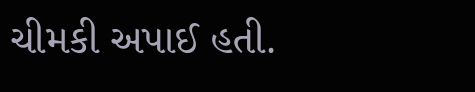ચીમકી અપાઈ હતી.